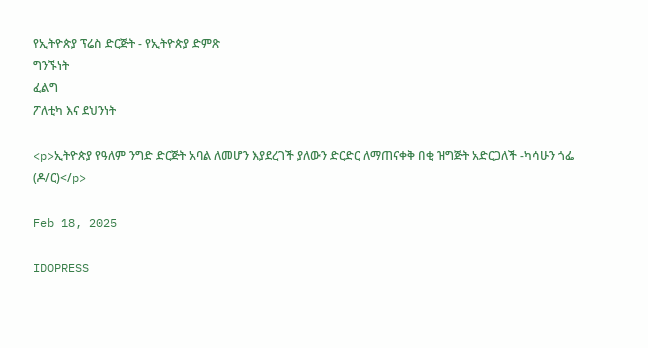የኢትዮጵያ ፕሬስ ድርጅት - የኢትዮጵያ ድምጽ
ግንኙነት
ፈልግ
ፖለቲካ እና ደህንነት

<p>ኢትዮጵያ የዓለም ንግድ ድርጅት አባል ለመሆን እያደረገች ያለውን ድርድር ለማጠናቀቅ በቂ ዝግጅት አድርጋለች -ካሳሁን ጎፌ (ዶ/ር)</p>

Feb 18, 2025

IDOPRESS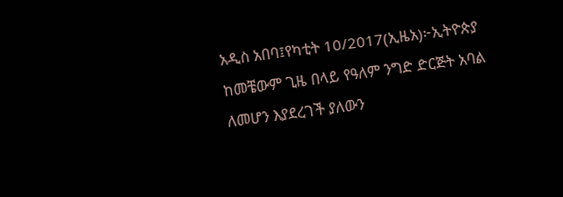አዲስ አበባ፤የካቲት 10/2017(ኢዜአ)፦ኢትዮጵያ ከመቼውም ጊዜ በላይ የዓለም ንግድ ድርጅት አባል ለመሆን እያደረገች ያለውን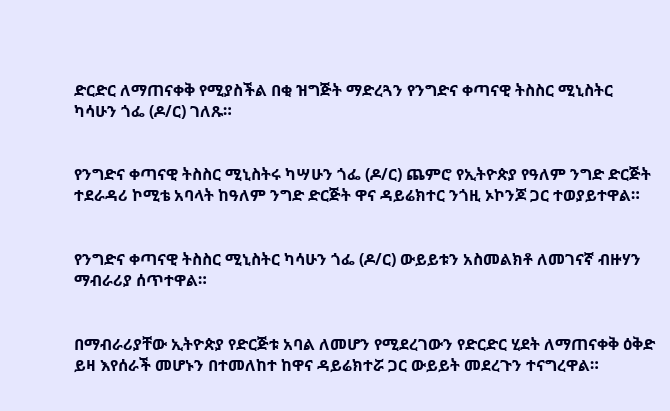ድርድር ለማጠናቀቅ የሚያስችል በቂ ዝግጅት ማድረጓን የንግድና ቀጣናዊ ትስስር ሚኒስትር ካሳሁን ጎፌ (ዶ/ር) ገለጹ።


የንግድና ቀጣናዊ ትስስር ሚኒስትሩ ካሣሁን ጎፌ (ዶ/ር) ጨምሮ የኢትዮጵያ የዓለም ንግድ ድርጅት ተደራዳሪ ኮሚቴ አባላት ከዓለም ንግድ ድርጅት ዋና ዳይሬክተር ንጎዚ ኦኮንጆ ጋር ተወያይተዋል።


የንግድና ቀጣናዊ ትስስር ሚኒስትር ካሳሁን ጎፌ (ዶ/ር) ውይይቱን አስመልክቶ ለመገናኛ ብዙሃን ማብራሪያ ሰጥተዋል።


በማብራሪያቸው ኢትዮጵያ የድርጅቱ አባል ለመሆን የሚደረገውን የድርድር ሂደት ለማጠናቀቅ ዕቅድ ይዛ እየሰራች መሆኑን በተመለከተ ከዋና ዳይሬክተሯ ጋር ውይይት መደረጉን ተናግረዋል።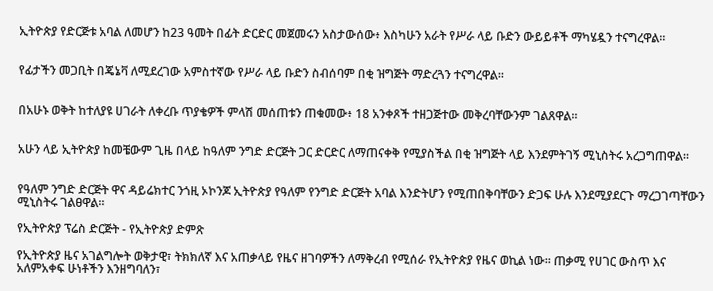ኢትዮጵያ የድርጅቱ አባል ለመሆን ከ23 ዓመት በፊት ድርድር መጀመሩን አስታውሰው፥ እስካሁን አራት የሥራ ላይ ቡድን ውይይቶች ማካሄዷን ተናግረዋል።


የፊታችን መጋቢት በጄኔቫ ለሚደረገው አምስተኛው የሥራ ላይ ቡድን ስብሰባም በቂ ዝግጅት ማድረጓን ተናግረዋል።


በአሁኑ ወቅት ከተለያዩ ሀገራት ለቀረቡ ጥያቄዎች ምላሽ መሰጠቱን ጠቁመው፥ 18 አንቀጾች ተዘጋጅተው መቅረባቸውንም ገልጸዋል።


አሁን ላይ ኢትዮጵያ ከመቼውም ጊዜ በላይ ከዓለም ንግድ ድርጅት ጋር ድርድር ለማጠናቀቅ የሚያስችል በቂ ዝግጅት ላይ እንደምትገኝ ሚኒስትሩ አረጋግጠዋል።


የዓለም ንግድ ድርጅት ዋና ዳይሬክተር ንጎዚ ኦኮንጆ ኢትዮጵያ የዓለም የንግድ ድርጅት አባል እንድትሆን የሚጠበቅባቸውን ድጋፍ ሁሉ እንደሚያደርጉ ማረጋገጣቸውን ሚኒስትሩ ገልፀዋል።

የኢትዮጵያ ፕሬስ ድርጅት - የኢትዮጵያ ድምጽ

የኢትዮጵያ ዜና አገልግሎት ወቅታዊ፣ ትክክለኛ እና አጠቃላይ የዜና ዘገባዎችን ለማቅረብ የሚሰራ የኢትዮጵያ የዜና ወኪል ነው። ጠቃሚ የሀገር ውስጥ እና አለምአቀፍ ሁነቶችን እንዘግባለን፣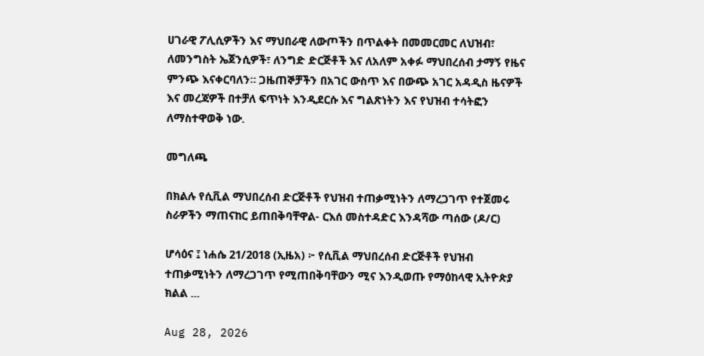ሀገራዊ ፖሊሲዎችን እና ማህበራዊ ለውጦችን በጥልቀት በመመርመር ለህዝብ፣ ለመንግስት ኤጀንሲዎች፣ ለንግድ ድርጅቶች እና ለአለም አቀፉ ማህበረሰብ ታማኝ የዜና ምንጭ እናቀርባለን። ጋዜጠኞቻችን በአገር ውስጥ እና በውጭ አገር አዳዲስ ዜናዎች እና መረጃዎች በተቻለ ፍጥነት እንዲደርሱ እና ግልጽነትን እና የህዝብ ተሳትፎን ለማስተዋወቅ ነው.

መግለጫ

በክልሉ የሲቪል ማህበረሰብ ድርጅቶች የህዝብ ተጠቃሚነትን ለማረጋገጥ የተጀመሩ ስራዎችን ማጠናከር ይጠበቅባቸዋል- ርእሰ መስተዳድር እንዳሻው ጣሰው (ዶ/ር)

ሆሳዕና ፤ ነሐሴ 21/2018 (ኢዜአ) ፦ የሲቪል ማህበረሰብ ድርጅቶች የህዝብ ተጠቃሚነትን ለማረጋገጥ የሚጠበቅባቸውን ሚና እንዲወጡ የማዕከላዊ ኢትዮጵያ ክልል ...

Aug 28, 2026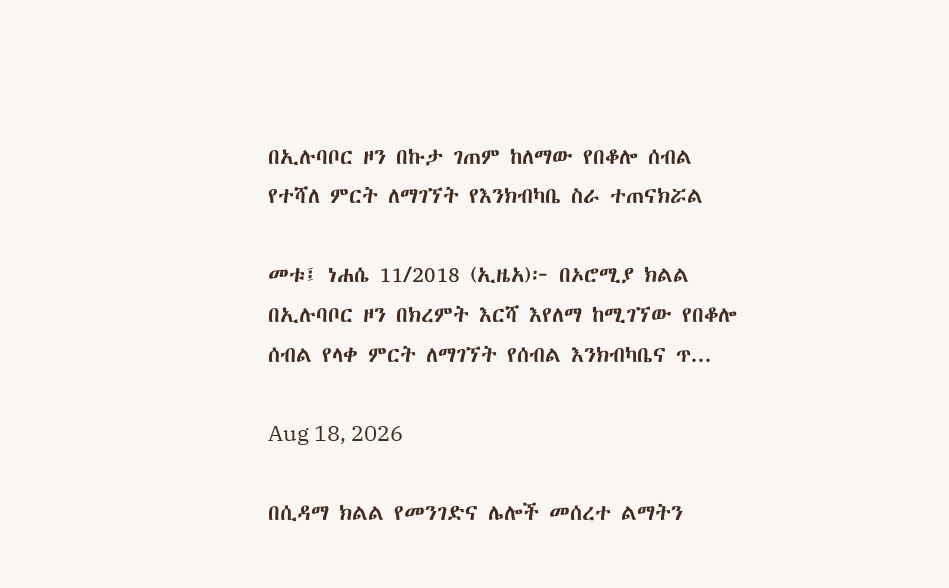በኢሉባቦር ዞን በኩታ ገጠም ከለማው የበቆሎ ሰብል የተሻለ ምርት ለማገኘት የእንክብካቤ ስራ ተጠናክሯል

መቱ፤ ነሐሴ 11/2018 (ኢዜአ)፦ በኦሮሚያ ክልል በኢሉባቦር ዞን በክረምት እርሻ እየለማ ከሚገኘው የበቆሎ ሰብል የላቀ ምርት ለማገኘት የሰብል እንክብካቤና ጥ...

Aug 18, 2026

በሲዳማ ክልል የመንገድና ሌሎች መሰረተ ልማትን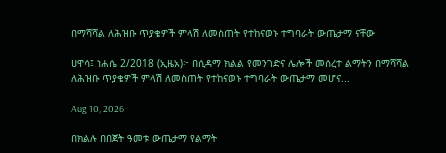በማሻሻል ለሕዝቡ ጥያቄዎች ምላሽ ለመስጠት የተከናወኑ ተግባራት ውጤታማ ናቸው

ሀዋሳ፤ ነሐሴ 2/2018 (ኢዜአ)፦ በሲዳማ ክልል የመንገድና ሌሎች መሰረተ ልማትን በማሻሻል ለሕዝቡ ጥያቄዎች ምላሽ ለመስጠት የተከናወኑ ተግባራት ውጤታማ መሆና...

Aug 10, 2026

በክልሉ በበጀት ዓመቱ ውጤታማ የልማት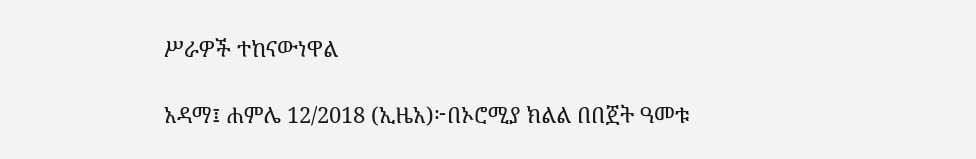ሥራዎች ተከናውነዋል

አዳማ፤ ሐምሌ 12/2018 (ኢዜአ)፦በኦሮሚያ ክልል በበጀት ዓመቱ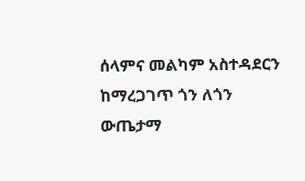ሰላምና መልካም አስተዳደርን ከማረጋገጥ ጎን ለጎን ውጤታማ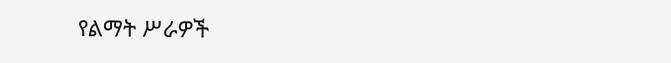የልማት ሥራዎች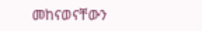መከናወናቸውን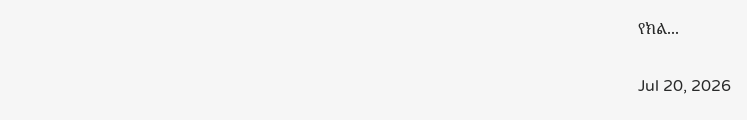የክል...

Jul 20, 2026